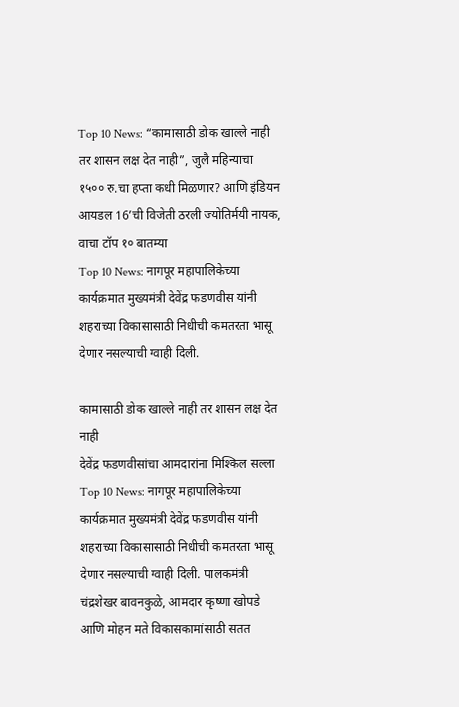Top 10 News: “कामासाठी डोक खाल्ले नाही तर शासन लक्ष देत नाही”, जुलै महिन्याचा १५०० रु.चा हप्ता कधी मिळणार? आणि इंडियन आयडल 16’ची विजेती ठरली ज्योतिर्मयी नायक, वाचा टॉप १० बातम्या
Top 10 News: नागपूर महापालिकेच्या कार्यक्रमात मुख्यमंत्री देवेंद्र फडणवीस यांनी शहराच्या विकासासाठी निधीची कमतरता भासू देणार नसल्याची ग्वाही दिली.

कामासाठी डोक खाल्ले नाही तर शासन लक्ष देत नाही
देवेंद्र फडणवीसांचा आमदारांना मिश्किल सल्ला
Top 10 News: नागपूर महापालिकेच्या कार्यक्रमात मुख्यमंत्री देवेंद्र फडणवीस यांनी शहराच्या विकासासाठी निधीची कमतरता भासू देणार नसल्याची ग्वाही दिली. पालकमंत्री चंद्रशेखर बावनकुळे, आमदार कृष्णा खोपडे आणि मोहन मते विकासकामांसाठी सतत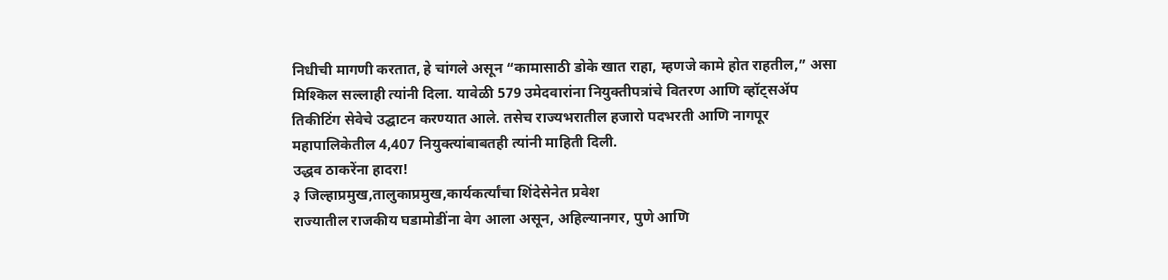निधीची मागणी करतात, हे चांगले असून “कामासाठी डोके खात राहा, म्हणजे कामे होत राहतील,” असा मिश्किल सल्लाही त्यांनी दिला. यावेळी 579 उमेदवारांना नियुक्तीपत्रांचे वितरण आणि व्हॉट्सॲप तिकीटिंग सेवेचे उद्घाटन करण्यात आले. तसेच राज्यभरातील हजारो पदभरती आणि नागपूर महापालिकेतील 4,407 नियुक्त्यांबाबतही त्यांनी माहिती दिली.
उद्धव ठाकरेंना हादरा!
३ जिल्हाप्रमुख,तालुकाप्रमुख,कार्यकर्त्यांचा शिंदेसेनेत प्रवेश
राज्यातील राजकीय घडामोडींना वेग आला असून, अहिल्यानगर, पुणे आणि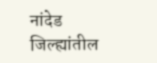नांदेड जिल्ह्यांतील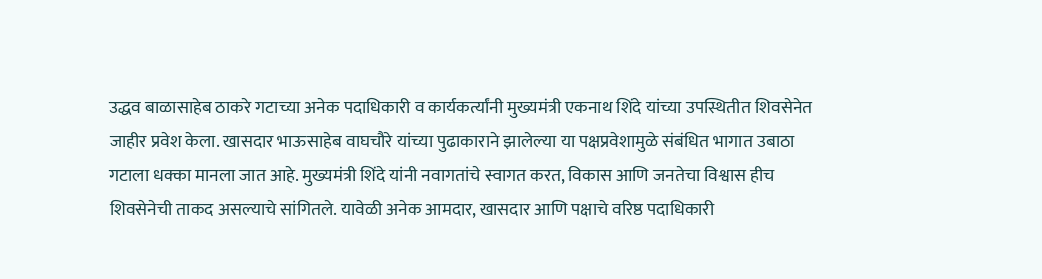उद्धव बाळासाहेब ठाकरे गटाच्या अनेक पदाधिकारी व कार्यकर्त्यांनी मुख्यमंत्री एकनाथ शिंदे यांच्या उपस्थितीत शिवसेनेत जाहीर प्रवेश केला. खासदार भाऊसाहेब वाघचौरे यांच्या पुढाकाराने झालेल्या या पक्षप्रवेशामुळे संबंधित भागात उबाठा गटाला धक्का मानला जात आहे. मुख्यमंत्री शिंदे यांनी नवागतांचे स्वागत करत, विकास आणि जनतेचा विश्वास हीच शिवसेनेची ताकद असल्याचे सांगितले. यावेळी अनेक आमदार, खासदार आणि पक्षाचे वरिष्ठ पदाधिकारी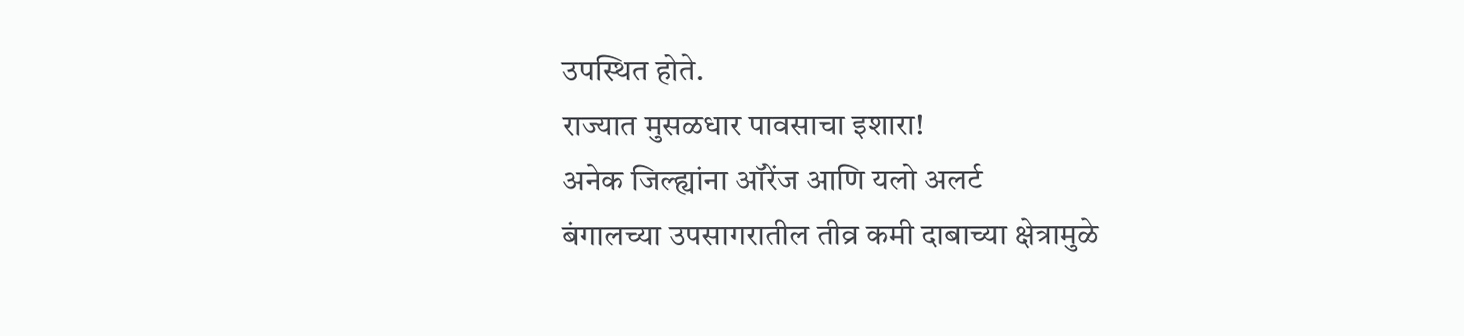उपस्थित होते.
राज्यात मुसळधार पावसाचा इशारा!
अनेक जिल्ह्यांना ऑरेंज आणि यलो अलर्ट
बंगालच्या उपसागरातील तीव्र कमी दाबाच्या क्षेत्रामुळे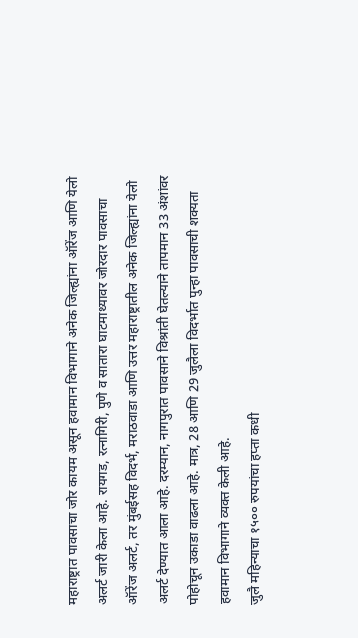महाराष्ट्रात पावसाचा जोर कायम असून हवामान विभागाने अनेक जिल्ह्यांना ऑरेंज आणि येलो अलर्ट जारी केला आहे. रायगड, रत्नागिरी, पुणे व सातारा घाटमाथ्यावर जोरदार पावसाचा ऑरेंज अलर्ट, तर मुंबईसह विदर्भ, मराठवाडा आणि उत्तर महाराष्ट्रातील अनेक जिल्ह्यांना येलो अलर्ट देण्यात आला आहे. दरम्यान, नागपुरात पावसाने विश्रांती घेतल्याने तापमान 33 अंशांवर पोहोचून उकाडा वाढला आहे. मात्र, 28 आणि 29 जुलैला विदर्भात पुन्हा पावसाची शक्यता हवामान विभागाने व्यक्त केली आहे.
जुलै महिन्याचा १५०० रुपयांचा हप्ता कधी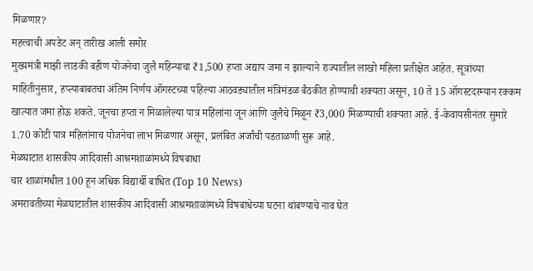मिळणार?
महत्त्वाची अपडेट अन् तारीख आली समोर
मुख्यमंत्री माझी लाडकी बहीण योजनेचा जुलै महिन्याचा ₹1,500 हप्ता अद्याप जमा न झाल्याने राज्यातील लाखो महिला प्रतीक्षेत आहेत. सूत्रांच्या माहितीनुसार, हप्त्याबाबतचा अंतिम निर्णय ऑगस्टच्या पहिल्या आठवड्यातील मंत्रिमंडळ बैठकीत होण्याची शक्यता असून, 10 ते 15 ऑगस्टदरम्यान रक्कम खात्यात जमा होऊ शकते. जूनचा हप्ता न मिळालेल्या पात्र महिलांना जून आणि जुलैचे मिळून ₹3,000 मिळण्याची शक्यता आहे. ई-केवायसीनंतर सुमारे 1.70 कोटी पात्र महिलांनाच योजनेचा लाभ मिळणार असून, प्रलंबित अर्जांची पडताळणी सुरू आहे.
मेळघाटात शासकीय आदिवासी आश्रमशाळांमध्ये विषबाधा
चार शाळांमधील 100 हून अधिक विद्यार्थी बाधित (Top 10 News)
अमरावतीच्या मेळघाटातील शासकीय आदिवासी आश्रमशाळांमध्ये विषबाधेच्या घटना थांबण्याचे नाव घेत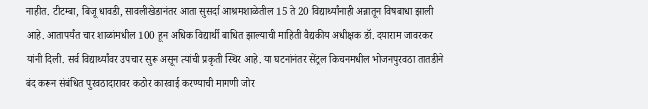नाहीत. टीटम्बा, बिजू धावडी, सावलीखेडानंतर आता सुसर्दा आश्रमशाळेतील 15 ते 20 विद्यार्थ्यांनाही अन्नातून विषबाधा झाली आहे. आतापर्यंत चार शाळांमधील 100 हून अधिक विद्यार्थी बाधित झाल्याची माहिती वैद्यकीय अधीक्षक डॉ. दयाराम जावरकर यांनी दिली. सर्व विद्यार्थ्यांवर उपचार सुरू असून त्यांची प्रकृती स्थिर आहे. या घटनांनंतर सेंट्रल किचनमधील भोजनपुरवठा तातडीने बंद करून संबंधित पुरवठादारावर कठोर कारवाई करण्याची मागणी जोर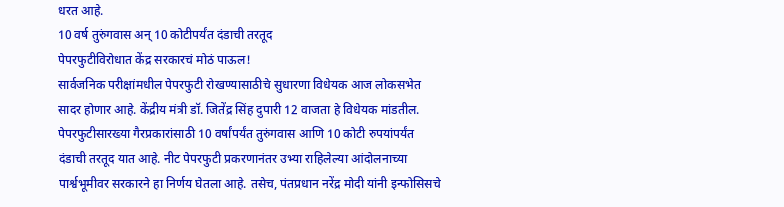धरत आहे.
10 वर्ष तुरुंगवास अन् 10 कोटीपर्यंत दंडाची तरतूद
पेपरफुटीविरोधात केंद्र सरकारचं मोठं पाऊल!
सार्वजनिक परीक्षांमधील पेपरफुटी रोखण्यासाठीचे सुधारणा विधेयक आज लोकसभेत सादर होणार आहे. केंद्रीय मंत्री डॉ. जितेंद्र सिंह दुपारी 12 वाजता हे विधेयक मांडतील. पेपरफुटीसारख्या गैरप्रकारांसाठी 10 वर्षांपर्यंत तुरुंगवास आणि 10 कोटी रुपयांपर्यंत दंडाची तरतूद यात आहे. नीट पेपरफुटी प्रकरणानंतर उभ्या राहिलेल्या आंदोलनाच्या पार्श्वभूमीवर सरकारने हा निर्णय घेतला आहे. तसेच, पंतप्रधान नरेंद्र मोदी यांनी इन्फोसिसचे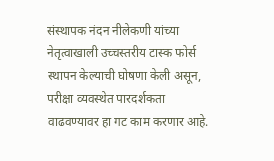संस्थापक नंदन नीलेकणी यांच्या नेतृत्वाखाली उच्चस्तरीय टास्क फोर्स स्थापन केल्याची घोषणा केली असून, परीक्षा व्यवस्थेत पारदर्शकता वाढवण्यावर हा गट काम करणार आहे.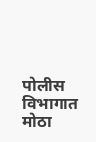पोलीस विभागात मोठा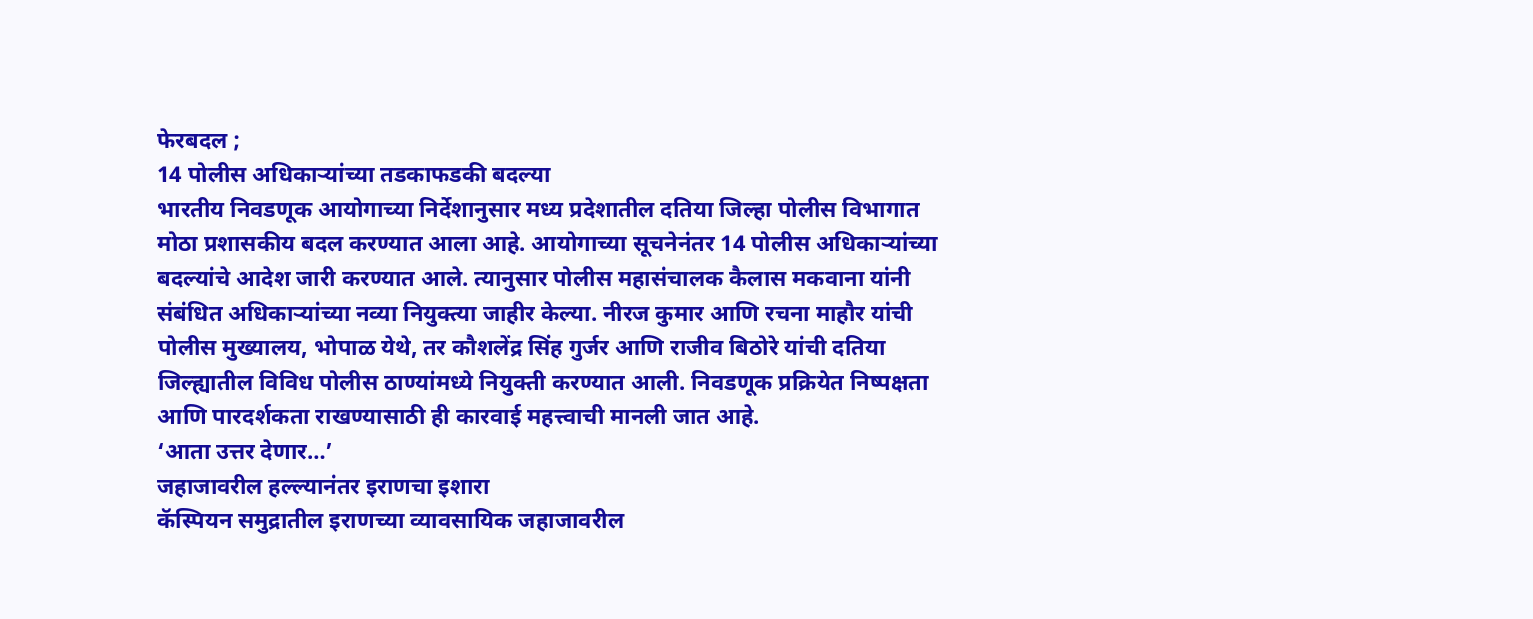फेरबदल ;
14 पोलीस अधिकाऱ्यांच्या तडकाफडकी बदल्या
भारतीय निवडणूक आयोगाच्या निर्देशानुसार मध्य प्रदेशातील दतिया जिल्हा पोलीस विभागात मोठा प्रशासकीय बदल करण्यात आला आहे. आयोगाच्या सूचनेनंतर 14 पोलीस अधिकाऱ्यांच्या बदल्यांचे आदेश जारी करण्यात आले. त्यानुसार पोलीस महासंचालक कैलास मकवाना यांनी संबंधित अधिकाऱ्यांच्या नव्या नियुक्त्या जाहीर केल्या. नीरज कुमार आणि रचना माहौर यांची पोलीस मुख्यालय, भोपाळ येथे, तर कौशलेंद्र सिंह गुर्जर आणि राजीव बिठोरे यांची दतिया जिल्ह्यातील विविध पोलीस ठाण्यांमध्ये नियुक्ती करण्यात आली. निवडणूक प्रक्रियेत निष्पक्षता आणि पारदर्शकता राखण्यासाठी ही कारवाई महत्त्वाची मानली जात आहे.
‘आता उत्तर देणार…’
जहाजावरील हल्ल्यानंतर इराणचा इशारा
कॅस्पियन समुद्रातील इराणच्या व्यावसायिक जहाजावरील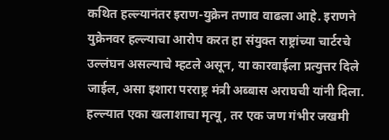कथित हल्ल्यानंतर इराण-युक्रेन तणाव वाढला आहे. इराणने युक्रेनवर हल्ल्याचा आरोप करत हा संयुक्त राष्ट्रांच्या चार्टरचे उल्लंघन असल्याचे म्हटले असून, या कारवाईला प्रत्युत्तर दिले जाईल, असा इशारा परराष्ट्र मंत्री अब्बास अराघची यांनी दिला. हल्ल्यात एका खलाशाचा मृत्यू, तर एक जण गंभीर जखमी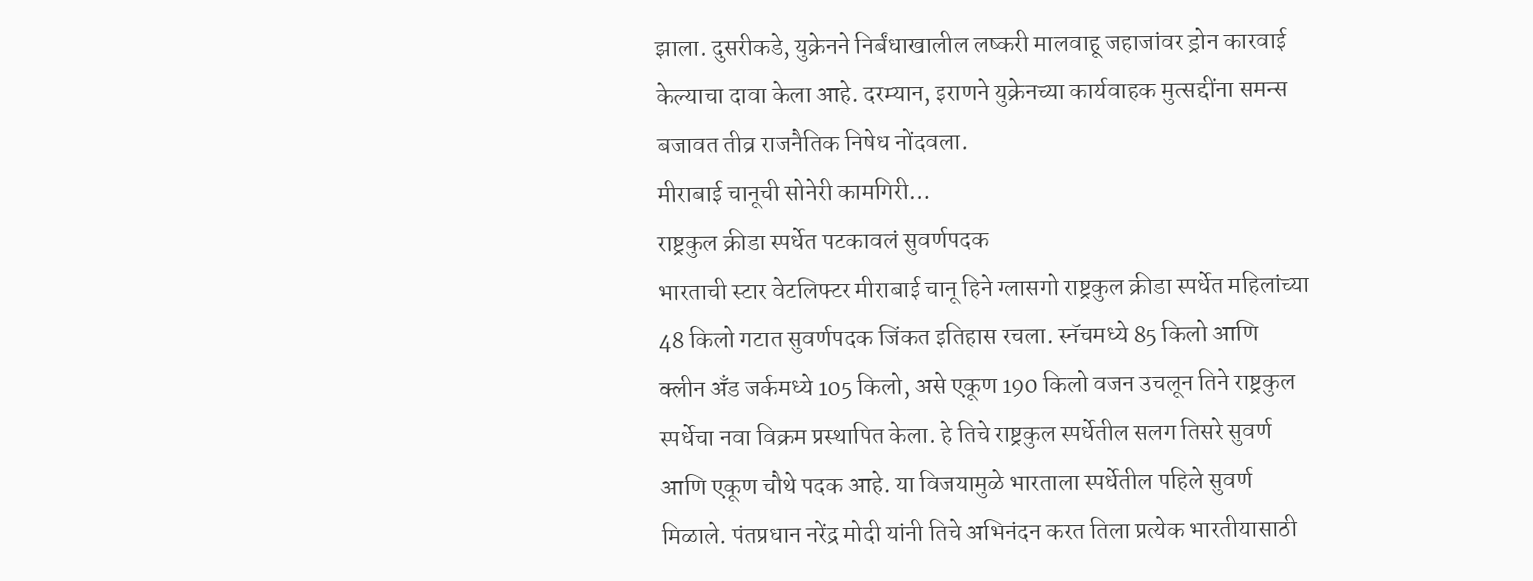झाला. दुसरीकडे, युक्रेनने निर्बंधाखालील लष्करी मालवाहू जहाजांवर ड्रोन कारवाई केल्याचा दावा केला आहे. दरम्यान, इराणने युक्रेनच्या कार्यवाहक मुत्सद्दींना समन्स बजावत तीव्र राजनैतिक निषेध नोंदवला.
मीराबाई चानूची सोनेरी कामगिरी…
राष्ट्रकुल क्रीडा स्पर्धेत पटकावलं सुवर्णपदक
भारताची स्टार वेटलिफ्टर मीराबाई चानू हिने ग्लासगो राष्ट्रकुल क्रीडा स्पर्धेत महिलांच्या 48 किलो गटात सुवर्णपदक जिंकत इतिहास रचला. स्नॅचमध्ये 85 किलो आणि क्लीन अँड जर्कमध्ये 105 किलो, असे एकूण 190 किलो वजन उचलून तिने राष्ट्रकुल स्पर्धेचा नवा विक्रम प्रस्थापित केला. हे तिचे राष्ट्रकुल स्पर्धेतील सलग तिसरे सुवर्ण आणि एकूण चौथे पदक आहे. या विजयामुळे भारताला स्पर्धेतील पहिले सुवर्ण मिळाले. पंतप्रधान नरेंद्र मोदी यांनी तिचे अभिनंदन करत तिला प्रत्येक भारतीयासाठी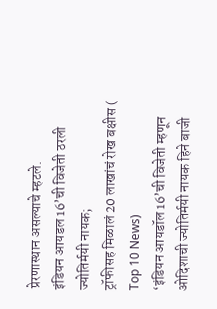प्रेरणास्थान असल्याचे म्हटले.
इंडियन आयडल 16’ची विजेती ठरली ज्योतिर्मयी नायक;
ट्रॉफीसह मिळालं 20 लाखांचं रोख बक्षीस ( Top 10 News)
‘इंडियन आयडॉल 16’ची विजेती म्हणून ओदिशाची ज्योतिर्मयी नायक हिने बाजी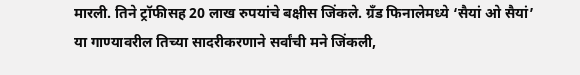मारली. तिने ट्रॉफीसह 20 लाख रुपयांचे बक्षीस जिंकले. ग्रँड फिनालेमध्ये ‘सैयां ओ सैयां’ या गाण्यावरील तिच्या सादरीकरणाने सर्वांची मने जिंकली,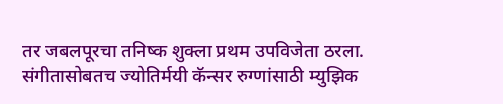तर जबलपूरचा तनिष्क शुक्ला प्रथम उपविजेता ठरला. संगीतासोबतच ज्योतिर्मयी कॅन्सर रुग्णांसाठी म्युझिक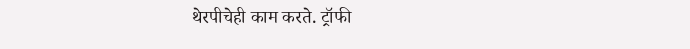थेरपीचेही काम करते. ट्रॉफी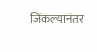जिंकल्यानंतर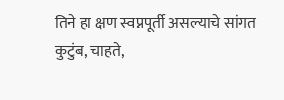तिने हा क्षण स्वप्नपूर्ती असल्याचे सांगत कुटुंब, चाहते,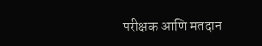परीक्षक आणि मतदान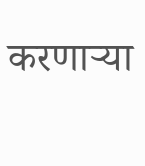करणाऱ्या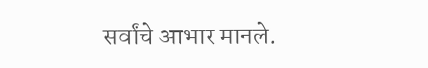सर्वांचे आभार मानले.